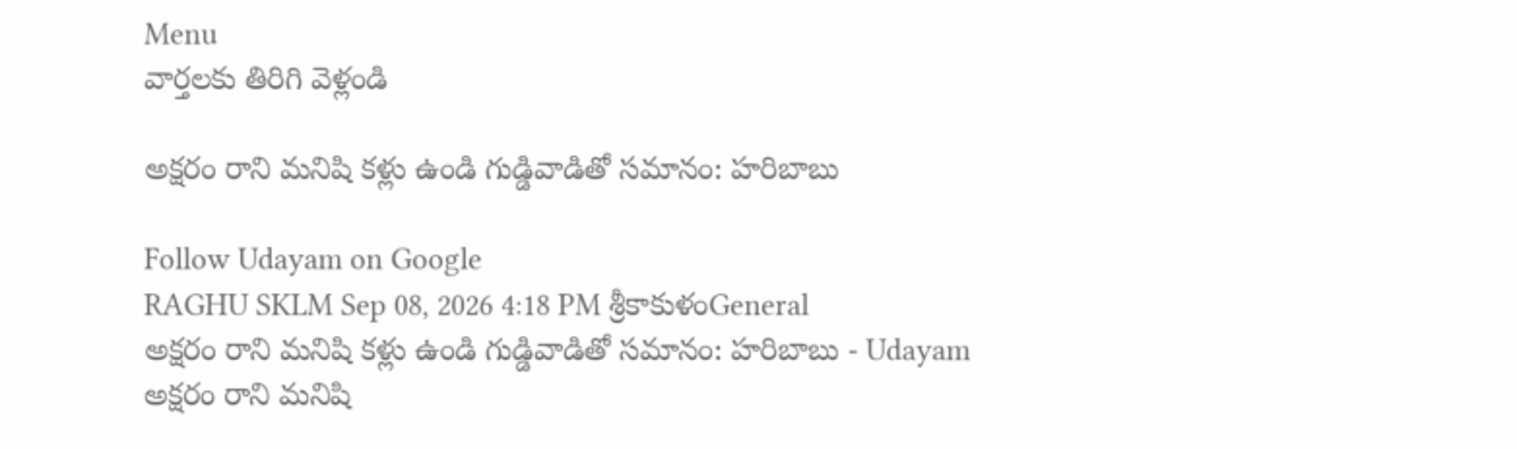Menu
వార్తలకు తిరిగి వెళ్లండి

అక్షరం రాని మనిషి కళ్లు ఉండి గుడ్డివాడితో సమానం: హరిబాబు

Follow Udayam on Google
RAGHU SKLM Sep 08, 2026 4:18 PM శ్రీకాకుళంGeneral
అక్షరం రాని మనిషి కళ్లు ఉండి గుడ్డివాడితో సమానం: హరిబాబు - Udayam
అక్షరం రాని మనిషి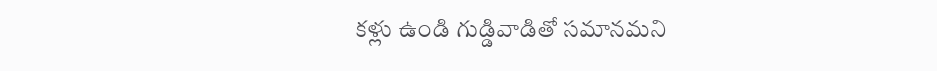కళ్లు ఉండి గుడ్డివాడితో సమానమని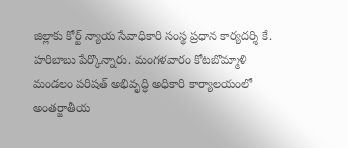జిల్లాకు కోర్ట్ న్యాయ సేవాధికారి సంస్థ ప్రధాన కార్యదర్శి కే. హరిబాబు పేర్కొన్నారు. మంగళవారం కోటబొమ్మాళి మండలం పరిషత్ అభివృద్ధి అధికారి కార్యాలయంలో అంతర్జాతీయ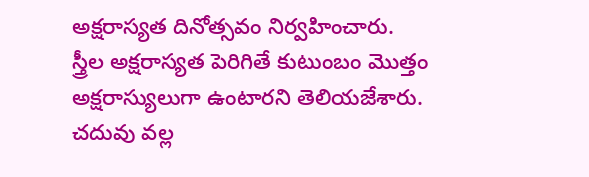అక్షరాస్యత దినోత్సవం నిర్వహించారు. స్త్రీల అక్షరాస్యత పెరిగితే కుటుంబం మొత్తం అక్షరాస్యులుగా ఉంటారని తెలియజేశారు. చదువు వల్ల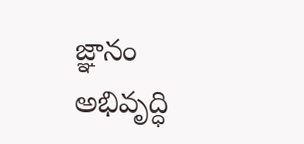జ్ఞానం అభివృద్ధి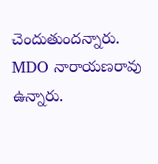చెందుతుందన్నారు. MDO నారాయణరావు ఉన్నారు.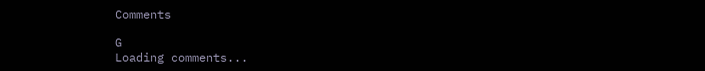Comments

G
Loading comments...